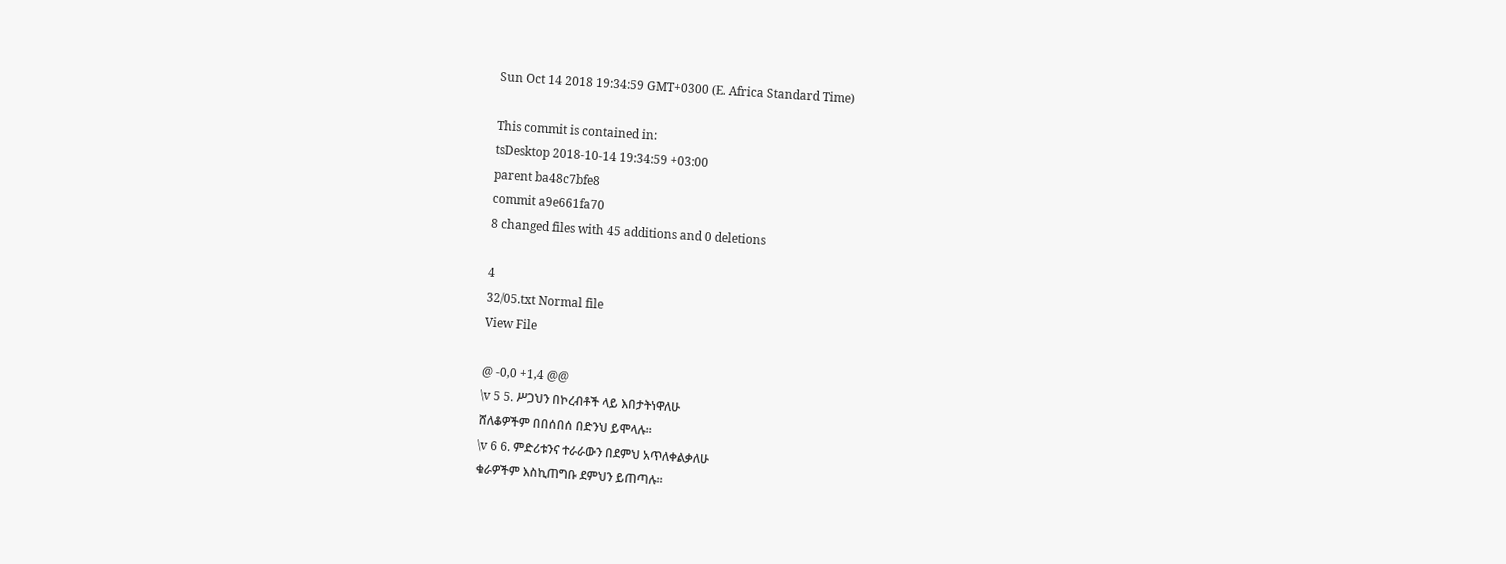Sun Oct 14 2018 19:34:59 GMT+0300 (E. Africa Standard Time)

This commit is contained in:
tsDesktop 2018-10-14 19:34:59 +03:00
parent ba48c7bfe8
commit a9e661fa70
8 changed files with 45 additions and 0 deletions

4
32/05.txt Normal file
View File

@ -0,0 +1,4 @@
\v 5 5. ሥጋህን በኮረብቶች ላይ እበታትነዋለሁ
ሸለቆዎችም በበሰበሰ በድንህ ይሞላሉ፡፡
\v 6 6. ምድሪቱንና ተራራውን በደምህ አጥለቀልቃለሁ
ቁራዎችም እስኪጠግቡ ደምህን ይጠጣሉ፡፡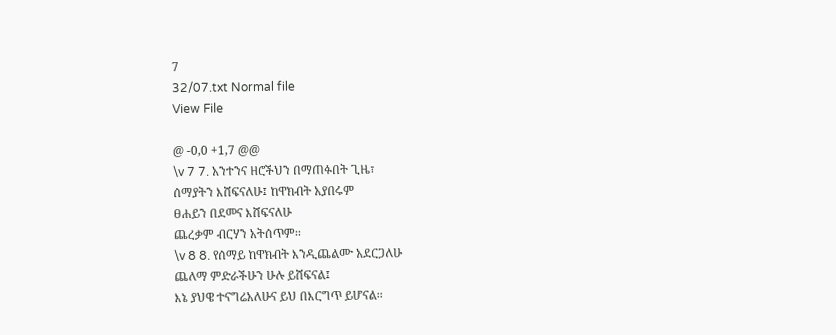7
32/07.txt Normal file
View File

@ -0,0 +1,7 @@
\v 7 7. አንተንና ዘሮችህን በማጠፉበት ጊዜ፣
ሰማያትን እሸፍናለሁ፤ ከዋክብት አያበሩም
ፀሐይን በደመና እሸፍናለሁ
ጨረቃም ብርሃን አትሰጥም፡፡
\v 8 8. የሰማይ ከዋክብት እንዲጨልሙ አደርጋለሁ
ጨለማ ምድራችሁን ሁሉ ይሸፍናል፤
እኔ ያህዌ ተናግሬአለሁና ይህ በእርግጥ ይሆናል፡፡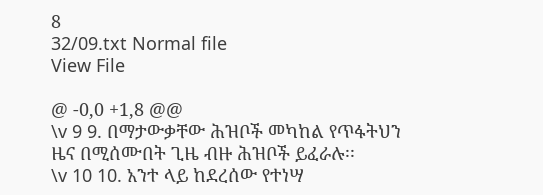8
32/09.txt Normal file
View File

@ -0,0 +1,8 @@
\v 9 9. በማታውቃቸው ሕዝቦች መካከል የጥፋትህን
ዜና በሚሰሙበት ጊዜ ብዙ ሕዝቦች ይፈራሉ፡፡
\v 10 10. አንተ ላይ ከደረሰው የተነሣ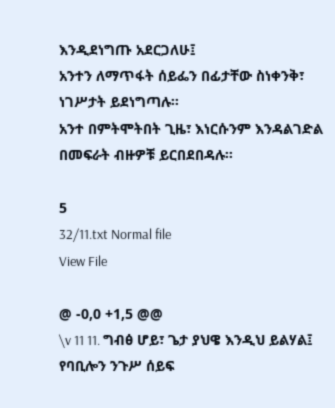እንዲደነግጡ አደርጋለሁ፤
አንተን ለማጥፋት ሰይፌን በፊታቸው ስነቀንቅ፣
ነገሥታት ይደነግጣሉ፡፡
አንተ በምትሞትበት ጊዜ፣ እነርሱንም እንዳልገድል
በመፍራት ብዙዎቹ ይርበደበዳሉ፡፡

5
32/11.txt Normal file
View File

@ -0,0 +1,5 @@
\v 11 11. ግብፅ ሆይ፣ ጌታ ያህዌ እንዲህ ይልሃል፤
የባቢሎን ንጉሥ ሰይፍ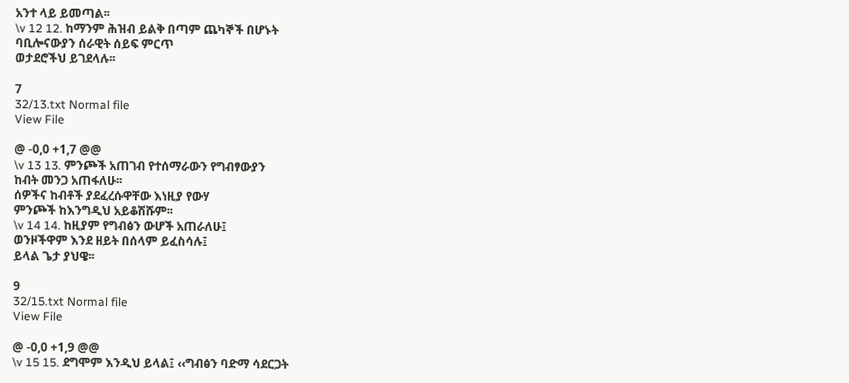አንተ ላይ ይመጣል፡፡
\v 12 12. ከማንም ሕዝብ ይልቅ በጣም ጨካኞች በሆኑት
ባቢሎናውያን ሰራዊት ሰይፍ ምርጥ
ወታደሮችህ ይገደላሉ፡፡

7
32/13.txt Normal file
View File

@ -0,0 +1,7 @@
\v 13 13. ምንጮች አጠገብ የተሰማራውን የግብፃውያን
ከብት መንጋ አጠፋለሁ፡፡
ሰዎችና ከብቶች ያደፈረሱዋቸው እነዚያ የውሃ
ምንጮች ከእንግዲህ አይቆሽሹም፡፡
\v 14 14. ከዚያም የግብፅን ውሆች አጠራለሁ፤
ወንዞችዋም እንደ ዘይት በሰላም ይፈስሳሉ፤
ይላል ጌታ ያህዌ፡፡

9
32/15.txt Normal file
View File

@ -0,0 +1,9 @@
\v 15 15. ደግሞም እንዲህ ይላል፤ ‹‹ግብፅን ባድማ ሳደርጋት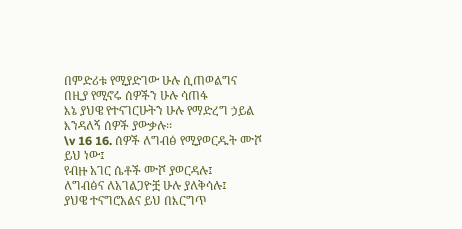በምድሪቱ የሚያድገው ሁሉ ሲጠወልግና
በዚያ የሚኖሩ ሰዎችን ሁሉ ሳጠፋ
እኔ ያህዌ የተናገርሁትን ሁሉ የማድረግ ኃይል
እንዳለኝ ሰዎች ያውቃሉ፡፡
\v 16 16. ሰዎች ለግብፅ የሚያወርዱት ሙሾ ይህ ነው፤
የብዙ አገር ሴቶች ሙሾ ያወርዳሉ፤
ለግብፅና ለአገልጋዮቿ ሁሉ ያለቅሳሉ፤
ያህዌ ተናግሮአልና ይህ በእርግጥ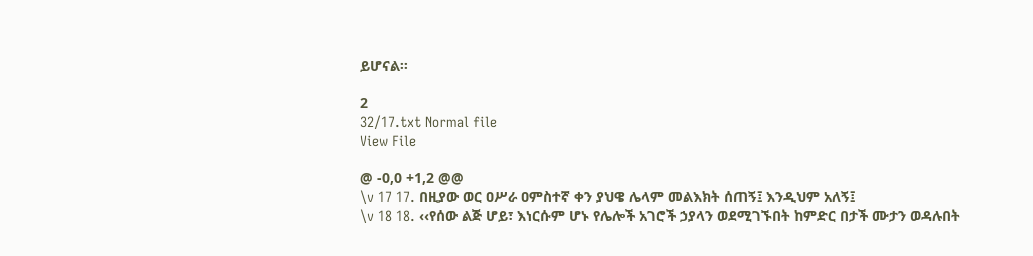ይሆናል፡፡

2
32/17.txt Normal file
View File

@ -0,0 +1,2 @@
\v 17 17. በዚያው ወር ዐሥራ ዐምስተኛ ቀን ያህዌ ሌላም መልእክት ሰጠኝ፤ እንዲህም አለኝ፤
\v 18 18. ‹‹የሰው ልጅ ሆይ፣ እነርሱም ሆኑ የሌሎች አገሮች ኃያላን ወደሚገኙበት ከምድር በታች ሙታን ወዳሉበት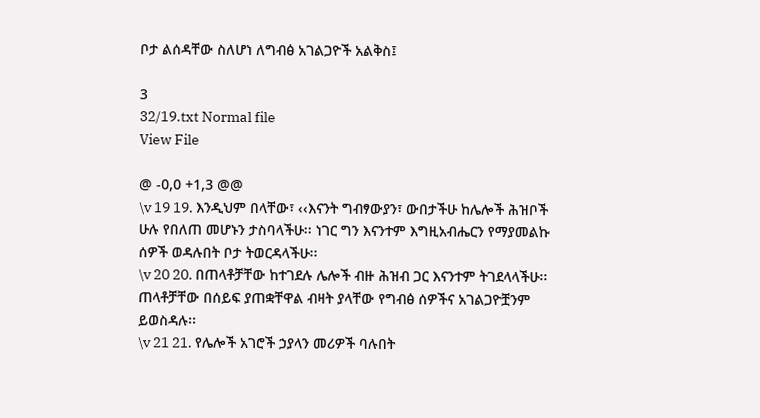ቦታ ልሰዳቸው ስለሆነ ለግብፅ አገልጋዮች አልቅስ፤

3
32/19.txt Normal file
View File

@ -0,0 +1,3 @@
\v 19 19. እንዲህም በላቸው፣ ‹‹እናንት ግብፃውያን፣ ውበታችሁ ከሌሎች ሕዝቦች ሁሉ የበለጠ መሆኑን ታስባላችሁ፡፡ ነገር ግን እናንተም እግዚአብሔርን የማያመልኩ ሰዎች ወዳሉበት ቦታ ትወርዳላችሁ፡፡
\v 20 20. በጠላቶቻቸው ከተገደሉ ሌሎች ብዙ ሕዝብ ጋር እናንተም ትገደላላችሁ፡፡ ጠላቶቻቸው በሰይፍ ያጠቋቸዋል ብዛት ያላቸው የግብፅ ሰዎችና አገልጋዮቿንም ይወስዳሉ፡፡
\v 21 21. የሌሎች አገሮች ኃያላን መሪዎች ባሉበት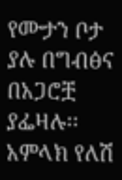የሙታን ቦታ ያሉ በግብፅና በአጋሮቿ ያፌዛሉ፡፡ አምላክ የለሽ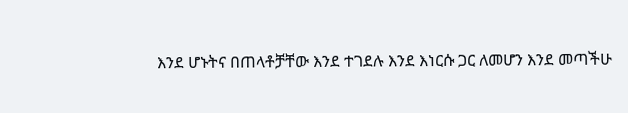እንደ ሆኑትና በጠላቶቻቸው እንደ ተገደሉ እንደ እነርሱ ጋር ለመሆን እንደ መጣችሁ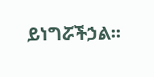ይነግሯችኃል፡፡